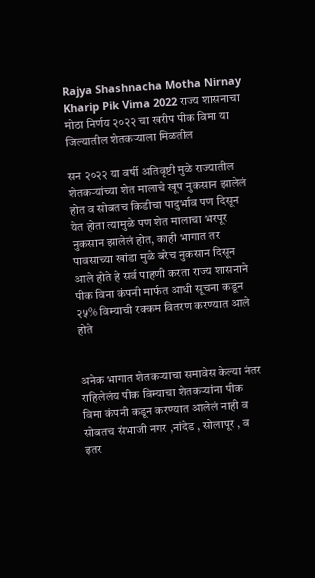Rajya Shashnacha Motha Nirnay Kharip Pik Vima 2022 राज्य शासनाचा मोठा निर्णय २०२२ चा खरीप पीक विमा या जिल्यातील शेतकऱ्याला मिळतील

सन २०२२ या वर्षी अतिवृष्टी मुळे राज्यातील शेतकऱ्यांच्या शेत मालाचे खूप नुकसान झालेलं होत व सोबतच किडीचा पादुर्भाव पण दिसून येत होता त्यामुळे पण शेत मालाचा भरपूर नुकसान झालेलं होत, काही भागात तर पावसाच्या खांडा मुळे बरेच नुकसान दिसून आले होते हे सर्व पाहणी करता राज्य शासनाने पीक विना कंपनी मार्फत आधी सूचना कडून २५% विम्याची रक्कम वितरण करण्यात आले होते


अनेक भागात शेतकऱ्याचा समावेस केल्या नंतर राहिलेलंय पीक विम्याचा शेतकऱ्यांना पीक विमा कंपनी कडून करण्यात आलेलं नाही व सोबतच संभाजी नगर ,नांदेड , सोलापूर , व इतर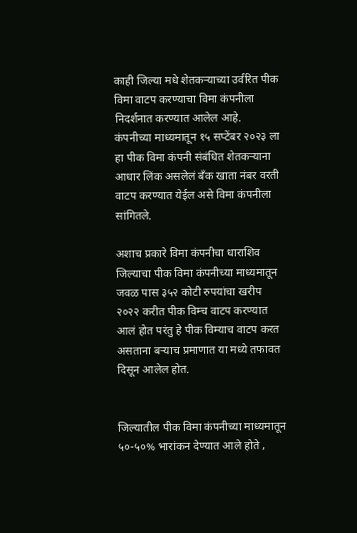काही जिल्या मधे शेतकऱ्याच्या उर्वरित पीक विमा वाटप करण्याचा विमा कंपनीला निदर्शनात करण्यात आलेल आहे.
कंपनीच्या माध्यमातून १५ सप्टेंबर २०२३ ला हा पीक विमा कंपनी संबंधित शेतकऱ्याना आधार लिंक असलेलं बँक खाता नंबर वरती वाटप करण्यात येईल असे विमा कंपनीला सांगितले.

अशाच प्रकारे विमा कंपनीचा धाराशिव जिल्याचा पीक विमा कंपनीच्या माध्यमातून जवळ पास ३५२ कोटी रुपयांचा खरीप २०२२ करीत पीक विम्च वाटप करण्यात आलं होत परंतु हे पीक विम्याच वाटप करत असताना बऱ्याच प्रमाणात या मध्ये तफावत दिसून आलेल होत.


जिल्यातील पीक विमा कंपनीच्या माध्यमातून ५०-५०% भारांकन देण्यात आले होते ,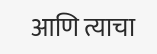आणि त्याचा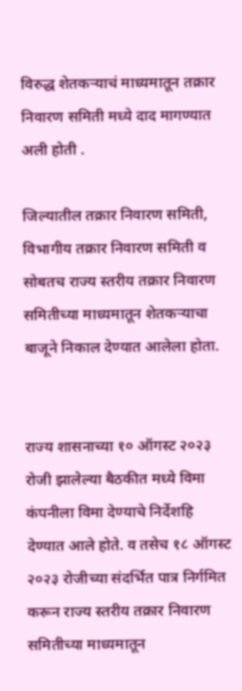विरुद्ध शेतकऱ्याचं माध्यमातून तक्रार निवारण समिती मध्ये दाद मागण्यात अली होती .

जिल्यातील तक्रार निवारण समिती, विभागीय तक्रार निवारण समिती व सोबतच राज्य स्तरीय तक्रार निवारण समितीच्या माध्यमातून शेतकऱ्याचा बाजूने निकाल देण्यात आलेला होता.


राज्य शासनाच्या १० ऑगस्ट २०२३ रोजी झालेल्या बैठकीत मध्ये विमा कंपनीला विमा देण्याचे निर्देशहि देण्यात आले होते. व तसेच १८ ऑगस्ट २०२३ रोजीच्या संदर्भित पात्र निर्गमित करून राज्य स्तरीय तक्रार निवारण समितीच्या माध्यमातून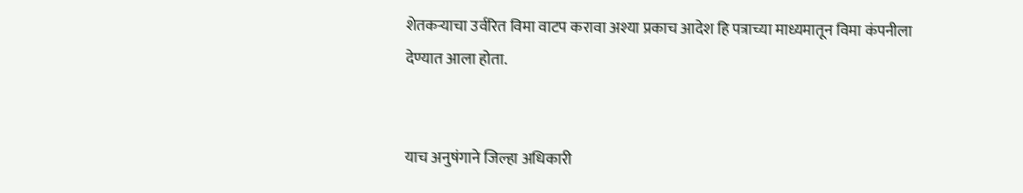शेतकऱ्याचा उर्वरित विमा वाटप करावा अश्या प्रकाच आदेश हि पत्राच्या माध्यमातून विमा कंपनीला देण्यात आला होता.


याच अनुषंगाने जिल्हा अधिकारी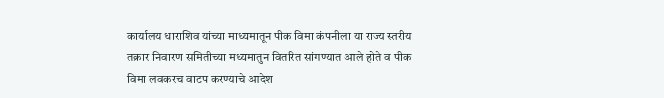कार्यालय धाराशिव यांच्या माध्यमातून पीक विमा कंपनीला या राज्य स्तरीय तक्रार निवारण समितीच्या मध्यमातुन वितरित सांगण्यात आले होते व पीक विमा लवकरच वाटप करण्याचे आदेश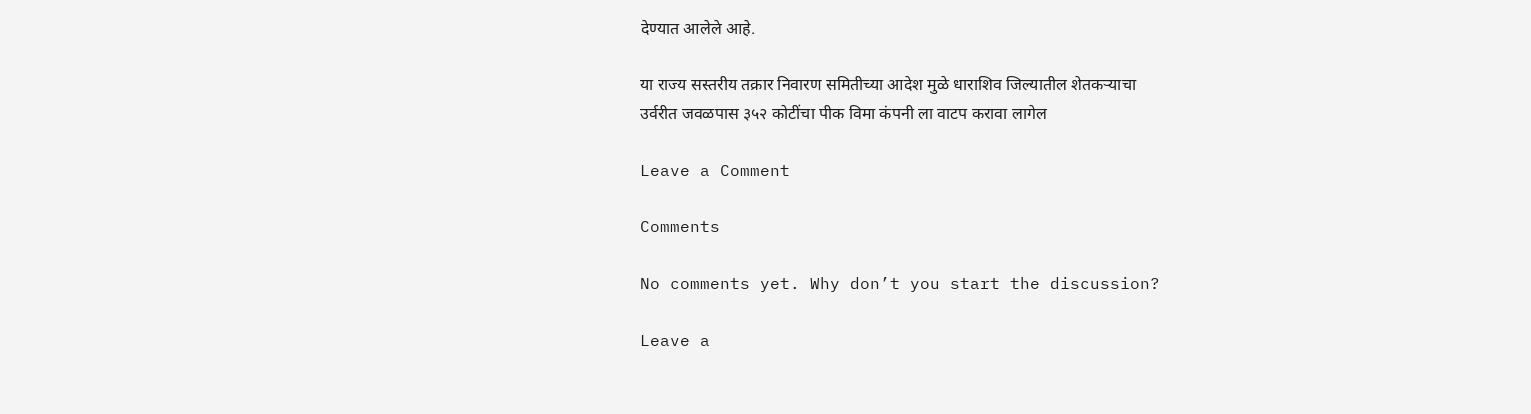देण्यात आलेले आहे.

या राज्य सस्तरीय तक्रार निवारण समितीच्या आदेश मुळे धाराशिव जिल्यातील शेतकऱ्याचा
उर्वरीत जवळपास ३५२ कोटींचा पीक विमा कंपनी ला वाटप करावा लागेल

Leave a Comment

Comments

No comments yet. Why don’t you start the discussion?

Leave a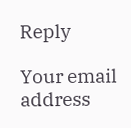Reply

Your email address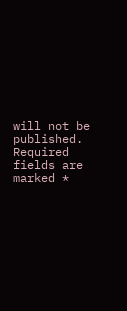will not be published. Required fields are marked *